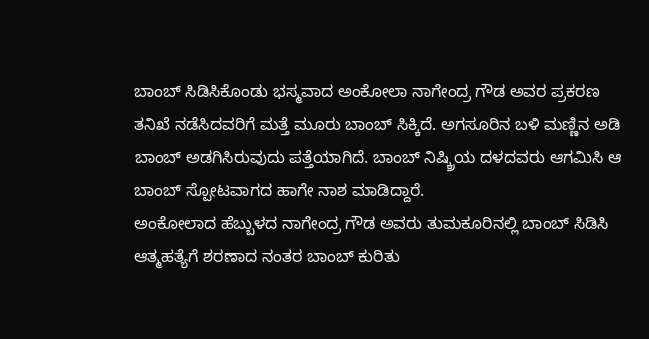ಬಾಂಬ್ ಸಿಡಿಸಿಕೊಂಡು ಭಸ್ಮವಾದ ಅಂಕೋಲಾ ನಾಗೇಂದ್ರ ಗೌಡ ಅವರ ಪ್ರಕರಣ ತನಿಖೆ ನಡೆಸಿದವರಿಗೆ ಮತ್ತೆ ಮೂರು ಬಾಂಬ್ ಸಿಕ್ಕಿದೆ. ಅಗಸೂರಿನ ಬಳಿ ಮಣ್ಣಿನ ಅಡಿ ಬಾಂಬ್ ಅಡಗಿಸಿರುವುದು ಪತ್ತೆಯಾಗಿದೆ. ಬಾಂಬ್ ನಿಷ್ಕ್ರಿಯ ದಳದವರು ಆಗಮಿಸಿ ಆ ಬಾಂಬ್ ಸ್ಪೋಟವಾಗದ ಹಾಗೇ ನಾಶ ಮಾಡಿದ್ದಾರೆ.
ಅಂಕೋಲಾದ ಹೆಬ್ಬುಳದ ನಾಗೇಂದ್ರ ಗೌಡ ಅವರು ತುಮಕೂರಿನಲ್ಲಿ ಬಾಂಬ್ ಸಿಡಿಸಿ ಆತ್ಮಹತ್ಯೆಗೆ ಶರಣಾದ ನಂತರ ಬಾಂಬ್ ಕುರಿತು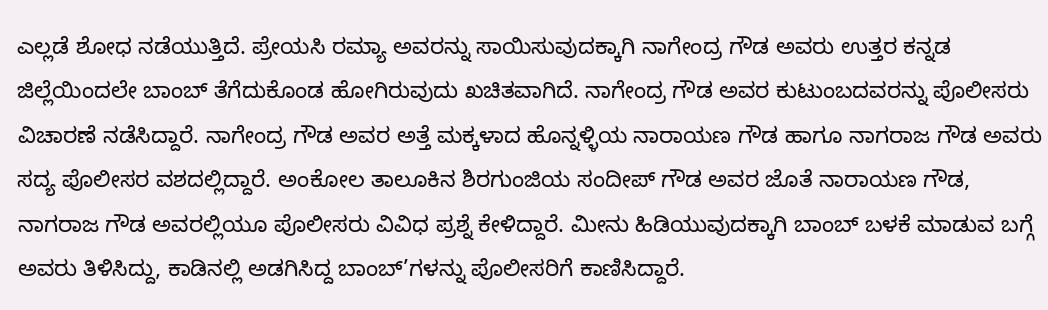ಎಲ್ಲಡೆ ಶೋಧ ನಡೆಯುತ್ತಿದೆ. ಪ್ರೇಯಸಿ ರಮ್ಯಾ ಅವರನ್ನು ಸಾಯಿಸುವುದಕ್ಕಾಗಿ ನಾಗೇಂದ್ರ ಗೌಡ ಅವರು ಉತ್ತರ ಕನ್ನಡ ಜಿಲ್ಲೆಯಿಂದಲೇ ಬಾಂಬ್ ತೆಗೆದುಕೊಂಡ ಹೋಗಿರುವುದು ಖಚಿತವಾಗಿದೆ. ನಾಗೇಂದ್ರ ಗೌಡ ಅವರ ಕುಟುಂಬದವರನ್ನು ಪೊಲೀಸರು ವಿಚಾರಣೆ ನಡೆಸಿದ್ದಾರೆ. ನಾಗೇಂದ್ರ ಗೌಡ ಅವರ ಅತ್ತೆ ಮಕ್ಕಳಾದ ಹೊನ್ನಳ್ಳಿಯ ನಾರಾಯಣ ಗೌಡ ಹಾಗೂ ನಾಗರಾಜ ಗೌಡ ಅವರು ಸದ್ಯ ಪೊಲೀಸರ ವಶದಲ್ಲಿದ್ದಾರೆ. ಅಂಕೋಲ ತಾಲೂಕಿನ ಶಿರಗುಂಜಿಯ ಸಂದೀಪ್ ಗೌಡ ಅವರ ಜೊತೆ ನಾರಾಯಣ ಗೌಡ, ನಾಗರಾಜ ಗೌಡ ಅವರಲ್ಲಿಯೂ ಪೊಲೀಸರು ವಿವಿಧ ಪ್ರಶ್ನೆ ಕೇಳಿದ್ದಾರೆ. ಮೀನು ಹಿಡಿಯುವುದಕ್ಕಾಗಿ ಬಾಂಬ್ ಬಳಕೆ ಮಾಡುವ ಬಗ್ಗೆ ಅವರು ತಿಳಿಸಿದ್ದು, ಕಾಡಿನಲ್ಲಿ ಅಡಗಿಸಿದ್ದ ಬಾಂಬ್’ಗಳನ್ನು ಪೊಲೀಸರಿಗೆ ಕಾಣಿಸಿದ್ದಾರೆ.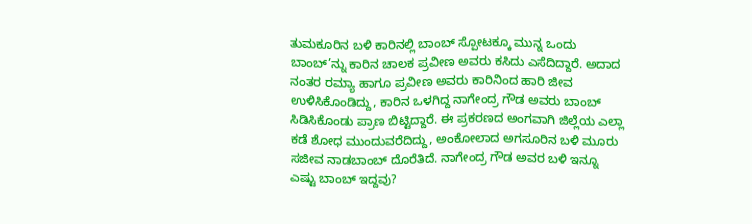ತುಮಕೂರಿನ ಬಳಿ ಕಾರಿನಲ್ಲಿ ಬಾಂಬ್ ಸ್ಪೋಟಕ್ಕೂ ಮುನ್ನ ಒಂದು ಬಾಂಬ್’ನ್ನು ಕಾರಿನ ಚಾಲಕ ಪ್ರವೀಣ ಅವರು ಕಸಿದು ಎಸೆದಿದ್ದಾರೆ. ಅದಾದ ನಂತರ ರಮ್ಯಾ ಹಾಗೂ ಪ್ರವೀಣ ಅವರು ಕಾರಿನಿಂದ ಹಾರಿ ಜೀವ ಉಳಿಸಿಕೊಂಡಿದ್ದು, ಕಾರಿನ ಒಳಗಿದ್ದ ನಾಗೇಂದ್ರ ಗೌಡ ಅವರು ಬಾಂಬ್ ಸಿಡಿಸಿಕೊಂಡು ಪ್ರಾಣ ಬಿಟ್ಟಿದ್ದಾರೆ. ಈ ಪ್ರಕರಣದ ಅಂಗವಾಗಿ ಜಿಲ್ಲೆಯ ಎಲ್ಲಾ ಕಡೆ ಶೋಧ ಮುಂದುವರೆದಿದ್ದು, ಅಂಕೋಲಾದ ಅಗಸೂರಿನ ಬಳಿ ಮೂರು ಸಜೀವ ನಾಡಬಾಂಬ್ ದೊರೆತಿದೆ. ನಾಗೇಂದ್ರ ಗೌಡ ಅವರ ಬಳಿ ಇನ್ನೂ ಎಷ್ಟು ಬಾಂಬ್ ಇದ್ದವು?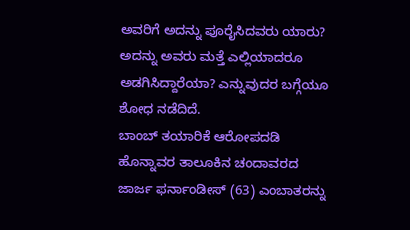ಅವರಿಗೆ ಅದನ್ನು ಪೂರೈಸಿದವರು ಯಾರು? ಅದನ್ನು ಅವರು ಮತ್ತೆ ಎಲ್ಲಿಯಾದರೂ ಅಡಗಿಸಿದ್ದಾರೆಯಾ? ಎನ್ನುವುದರ ಬಗ್ಗೆಯೂ ಶೋಧ ನಡೆದಿದೆ.
ಬಾಂಬ್ ತಯಾರಿಕೆ ಆರೋಪದಡಿ ಹೊನ್ನಾವರ ತಾಲೂಕಿನ ಚಂದಾವರದ ಜಾರ್ಜ ಫರ್ನಾಂಡೀಸ್ (63) ಎಂಬಾತರನ್ನು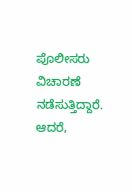ಪೊಲೀಸರು ವಿಚಾರಣೆ ನಡೆಸುತ್ತಿದ್ದಾರೆ. ಆದರೆ,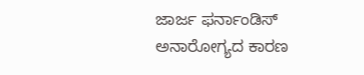ಜಾರ್ಜ ಫರ್ನಾಂಡಿಸ್ ಅನಾರೋಗ್ಯದ ಕಾರಣ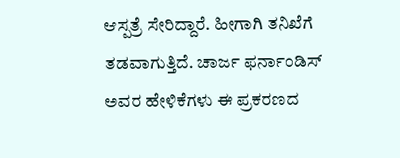ಆಸ್ಪತ್ರೆ ಸೇರಿದ್ದಾರೆ. ಹೀಗಾಗಿ ತನಿಖೆಗೆ ತಡವಾಗುತ್ತಿದೆ. ಚಾರ್ಜ ಫರ್ನಾಂಡಿಸ್ ಅವರ ಹೇಳಿಕೆಗಳು ಈ ಪ್ರಕರಣದ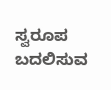ಸ್ವರೂಪ ಬದಲಿಸುವ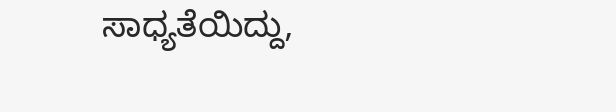ಸಾಧ್ಯತೆಯಿದ್ದು,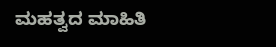ಮಹತ್ವದ ಮಾಹಿತಿ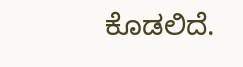ಕೊಡಲಿದೆ.